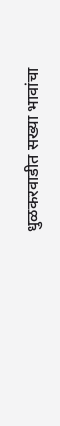धुळकरवाडीत सख्या भावांचा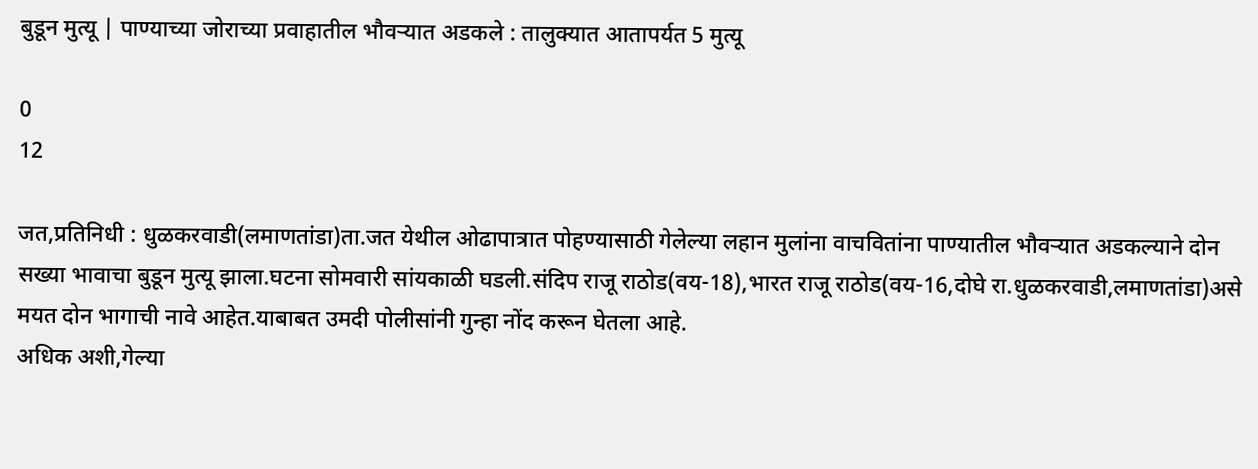बुडून मुत्यू | पाण्याच्या जोराच्या प्रवाहातील भौवऱ्यात अडकले : तालुक्यात आतापर्यत 5 मुत्यू

0
12

जत,प्रतिनिधी : धुळकरवाडी(लमाणतांडा)ता.जत येथील ओढापात्रात पोहण्यासाठी गेलेल्या लहान मुलांना वाचवितांना पाण्यातील भौवऱ्यात अडकल्याने दोन सख्या भावाचा बुडून मुत्यू झाला.घटना सोमवारी सांयकाळी घडली.संदिप राजू राठोड(वय-18),भारत राजू राठोड(वय-16,दोघे रा.धुळकरवाडी,लमाणतांडा)असे मयत दोन भागाची नावे आहेत.याबाबत उमदी पोलीसांनी गुन्हा नोंद करून घेतला आहे.
अधिक अशी,गेल्या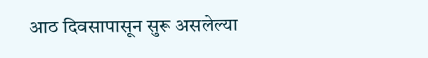आठ दिवसापासून सुरू असलेल्या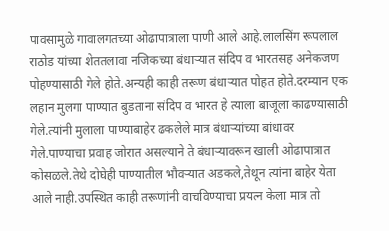पावसामुळे गावालगतच्या ओढापात्राला पाणी आले आहे.लालसिंग रूपलाल राठोड यांच्या शेततलावा नजिकच्या बंधाऱ्यात संदिप व भारतसह अनेकजण पोहण्यासाठी गेले होते.अन्यही काही तरूण बंधाऱ्यात पोहत होते.दरम्यान एक लहान मुलगा पाण्यात बुडताना संदिप व भारत हे त्याला बाजूला काढण्यासाठी गेले.त्यांनी मुलाला पाण्याबाहेर ढकलेले मात्र बंधाऱ्यांच्या बांधावर गेले.पाण्याचा प्रवाह जोरात असल्याने ते बंधाऱ्यावरून खाली ओढापात्रात कोसळले.तेथे दोघेही पाण्यातील भौवऱ्यात अडकले,तेथून त्यांना बाहेर येता आले नाही.उपस्थित काही तरूणांनी वाचविण्याचा प्रयत्न केला मात्र तो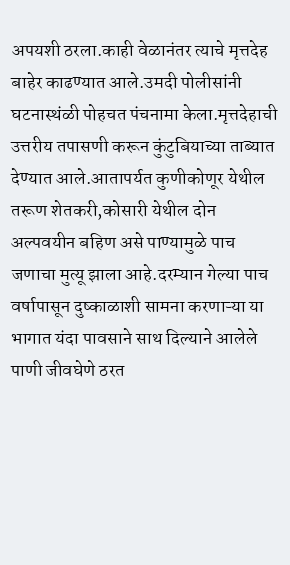अपयशी ठरला.काही वेळानंतर त्याचे मृत्तदेह बाहेर काढण्यात आले.उमदी पोलीसांनी घटनास्थंळी पोहचत पंचनामा केला.मृत्तदेहाची उत्तरीय तपासणी करून कुंटुबियाच्या ताब्यात देण्यात आले.आतापर्यत कुणीकोणूर येथील तरूण शेतकरी,कोसारी येथील दोन अल्पवयीन बहिण असे पाण्यामुळे पाच जणाचा मुत्यू झाला आहे.दरम्यान गेल्या पाच वर्षापासून दुष्काळाशी सामना करणाऱ्या या भागात यंदा पावसाने साथ दिल्याने आलेले पाणी जीवघेणे ठरत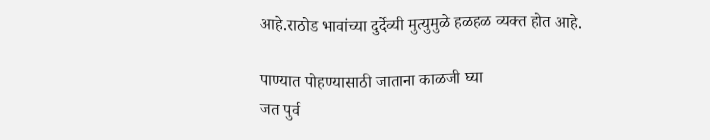आहे.राठोड भावांच्या दुर्देव्यी मुत्युमुळे हळहळ व्यक्त होत आहे.

पाण्यात पोहण्यासाठी जाताना काळजी घ्या
जत पुर्व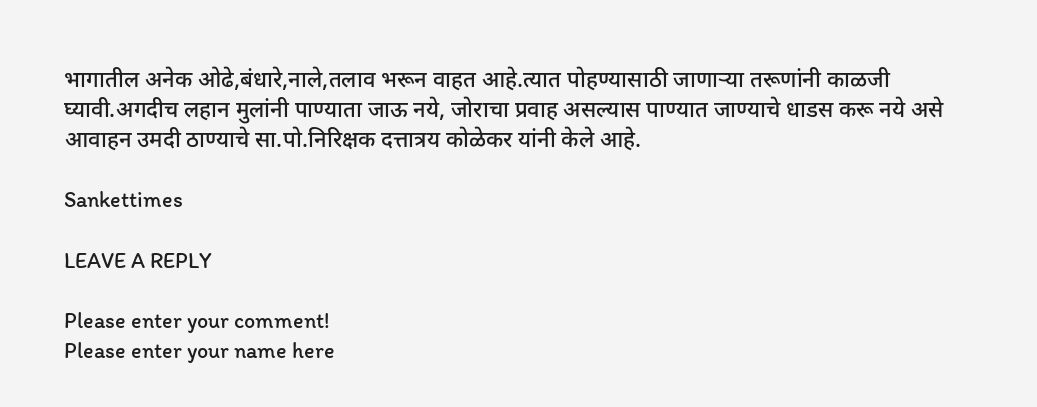भागातील अनेक ओढे,बंधारे,नाले,तलाव भरून वाहत आहे.त्यात पोहण्यासाठी जाणाऱ्या तरूणांनी काळजी घ्यावी.अगदीच लहान मुलांनी पाण्याता जाऊ नये, जोराचा प्रवाह असल्यास पाण्यात जाण्याचे धाडस करू नये असे आवाहन उमदी ठाण्याचे सा.पो.निरिक्षक दत्तात्रय कोळेकर यांनी केले आहे.

Sankettimes

LEAVE A REPLY

Please enter your comment!
Please enter your name here